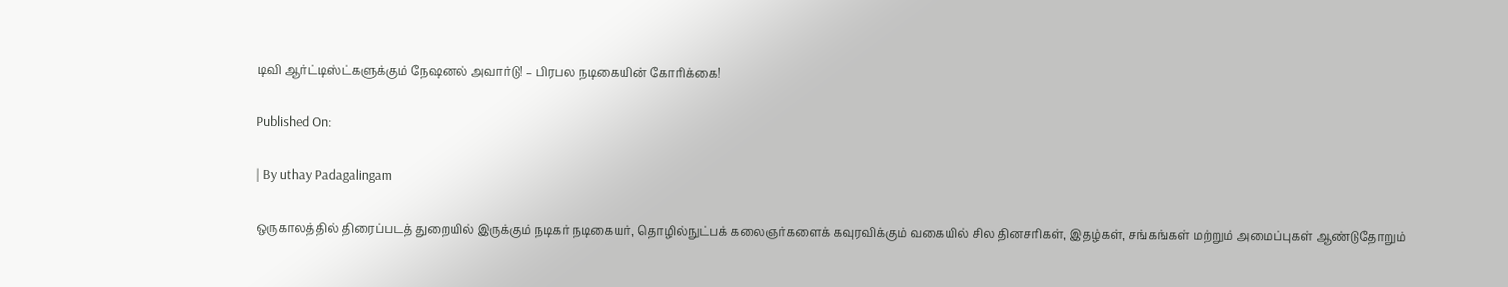டிவி ஆர்ட்டிஸ்ட்களுக்கும் நேஷனல் அவார்டு! – பிரபல நடிகையின் கோரிக்கை!

Published On:

| By uthay Padagalingam

ஒருகாலத்தில் திரைப்படத் துறையில் இருக்கும் நடிகர் நடிகையர், தொழில்நுட்பக் கலைஞர்களைக் கவுரவிக்கும் வகையில் சில தினசரிகள், இதழ்கள், சங்கங்கள் மற்றும் அமைப்புகள் ஆண்டுதோறும்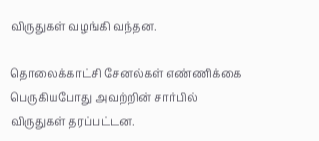விருதுகள் வழங்கி வந்தன.

தொலைக்காட்சி சேனல்கள் எண்ணிக்கை பெருகியபோது அவற்றின் சார்பில் விருதுகள் தரப்பட்டன.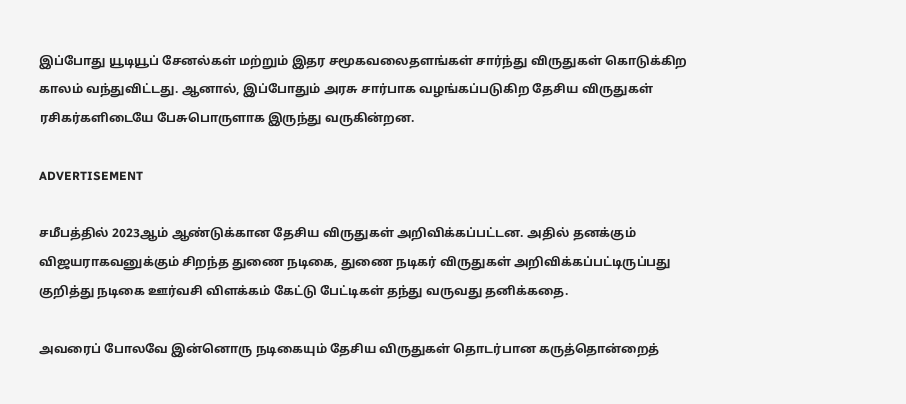இப்போது யூடியூப் சேனல்கள் மற்றும் இதர சமூகவலைதளங்கள் சார்ந்து விருதுகள் கொடுக்கிற காலம் வந்துவிட்டது. ஆனால், இப்போதும் அரசு சார்பாக வழங்கப்படுகிற தேசிய விருதுகள் ரசிகர்களிடையே பேசுபொருளாக இருந்து வருகின்றன.

ADVERTISEMENT

சமீபத்தில் 2023ஆம் ஆண்டுக்கான தேசிய விருதுகள் அறிவிக்கப்பட்டன. அதில் தனக்கும் விஜயராகவனுக்கும் சிறந்த துணை நடிகை, துணை நடிகர் விருதுகள் அறிவிக்கப்பட்டிருப்பது குறித்து நடிகை ஊர்வசி விளக்கம் கேட்டு பேட்டிகள் தந்து வருவது தனிக்கதை.

அவரைப் போலவே இன்னொரு நடிகையும் தேசிய விருதுகள் தொடர்பான கருத்தொன்றைத்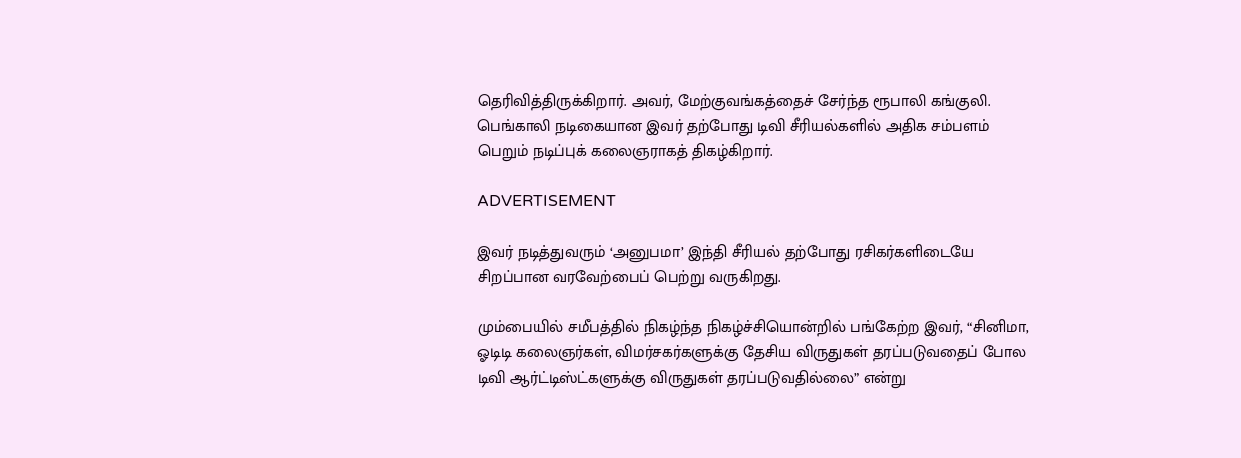தெரிவித்திருக்கிறார். அவர், மேற்குவங்கத்தைச் சேர்ந்த ரூபாலி கங்குலி. பெங்காலி நடிகையான இவர் தற்போது டிவி சீரியல்களில் அதிக சம்பளம் பெறும் நடிப்புக் கலைஞராகத் திகழ்கிறார்.

ADVERTISEMENT

இவர் நடித்துவரும் ‘அனுபமா’ இந்தி சீரியல் தற்போது ரசிகர்களிடையே சிறப்பான வரவேற்பைப் பெற்று வருகிறது.

மும்பையில் சமீபத்தில் நிகழ்ந்த நிகழ்ச்சியொன்றில் பங்கேற்ற இவர், “சினிமா, ஓடிடி கலைஞர்கள், விமர்சகர்களுக்கு தேசிய விருதுகள் தரப்படுவதைப் போல டிவி ஆர்ட்டிஸ்ட்களுக்கு விருதுகள் தரப்படுவதில்லை” என்று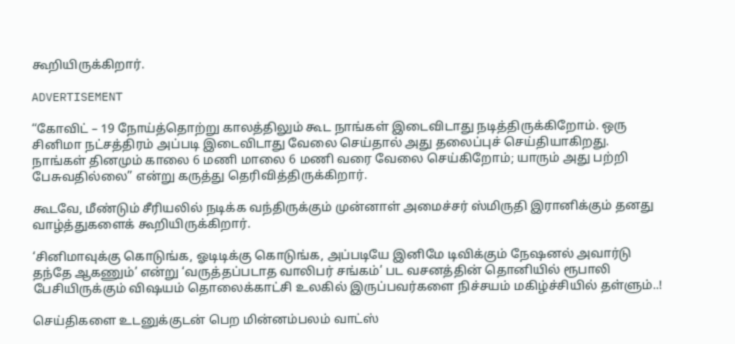கூறியிருக்கிறார்.

ADVERTISEMENT

“கோவிட் – 19 நோய்த்தொற்று காலத்திலும் கூட நாங்கள் இடைவிடாது நடித்திருக்கிறோம். ஒரு சினிமா நட்சத்திரம் அப்படி இடைவிடாது வேலை செய்தால் அது தலைப்புச் செய்தியாகிறது. நாங்கள் தினமும் காலை 6 மணி மாலை 6 மணி வரை வேலை செய்கிறோம்; யாரும் அது பற்றி பேசுவதில்லை” என்று கருத்து தெரிவித்திருக்கிறார்.

கூடவே, மீண்டும் சீரியலில் நடிக்க வந்திருக்கும் முன்னாள் அமைச்சர் ஸ்மிருதி இரானிக்கும் தனது வாழ்த்துகளைக் கூறியிருக்கிறார்.

‘சினிமாவுக்கு கொடுங்க, ஓடிடிக்கு கொடுங்க, அப்படியே இனிமே டிவிக்கும் நேஷனல் அவார்டு தந்தே ஆகணும்’ என்று ‘வருத்தப்படாத வாலிபர் சங்கம்’ பட வசனத்தின் தொனியில் ரூபாலி பேசியிருக்கும் விஷயம் தொலைக்காட்சி உலகில் இருப்பவர்களை நிச்சயம் மகிழ்ச்சியில் தள்ளும்..!

செய்திகளை உடனுக்குடன் பெற மின்னம்பலம் வாட்ஸ்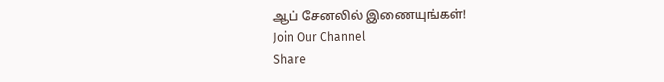ஆப் சேனலில் இணையுங்கள்!
Join Our Channel
Share